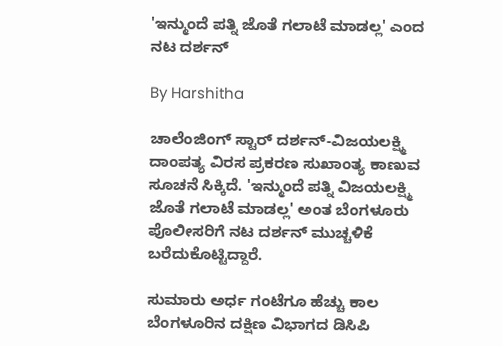'ಇನ್ಮುಂದೆ ಪತ್ನಿ ಜೊತೆ ಗಲಾಟೆ ಮಾಡಲ್ಲ' ಎಂದ ನಟ ದರ್ಶನ್

By Harshitha

ಚಾಲೆಂಜಿಂಗ್ ಸ್ಟಾರ್ ದರ್ಶನ್-ವಿಜಯಲಕ್ಷ್ಮಿ ದಾಂಪತ್ಯ ವಿರಸ ಪ್ರಕರಣ ಸುಖಾಂತ್ಯ ಕಾಣುವ ಸೂಚನೆ ಸಿಕ್ಕಿದೆ. 'ಇನ್ಮುಂದೆ ಪತ್ನಿ ವಿಜಯಲಕ್ಷ್ಮಿ ಜೊತೆ ಗಲಾಟೆ ಮಾಡಲ್ಲ' ಅಂತ ಬೆಂಗಳೂರು ಪೊಲೀಸರಿಗೆ ನಟ ದರ್ಶನ್ ಮುಚ್ಚಳಿಕೆ ಬರೆದುಕೊಟ್ಟಿದ್ದಾರೆ.

ಸುಮಾರು ಅರ್ಧ ಗಂಟೆಗೂ ಹೆಚ್ಚು ಕಾಲ ಬೆಂಗಳೂರಿನ ದಕ್ಷಿಣ ವಿಭಾಗದ ಡಿಸಿಪಿ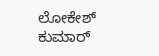ಲೋಕೇಶ್ ಕುಮಾರ್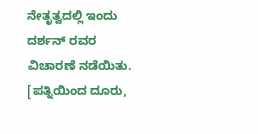ನೇತೃತ್ವದಲ್ಲಿ ಇಂದು ದರ್ಶನ್ ರವರ ವಿಚಾರಣೆ ನಡೆಯಿತು. [ಪತ್ನಿಯಿಂದ ದೂರು,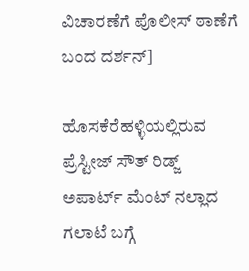ವಿಚಾರಣೆಗೆ ಪೊಲೀಸ್ ಠಾಣೆಗೆ ಬಂದ ದರ್ಶನ್]

ಹೊಸಕೆರೆಹಳ್ಳಿಯಲ್ಲಿರುವ ಪ್ರೆಸ್ಟೀಜ್ ಸೌತ್ ರಿಡ್ಜ್ ಅಪಾರ್ಟ್ ಮೆಂಟ್ ನಲ್ಲಾದ ಗಲಾಟೆ ಬಗ್ಗೆ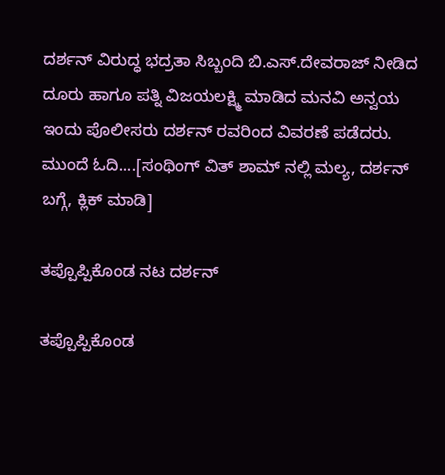ದರ್ಶನ್ ವಿರುದ್ಧ ಭದ್ರತಾ ಸಿಬ್ಬಂದಿ ಬಿ.ಎಸ್.ದೇವರಾಜ್ ನೀಡಿದ ದೂರು ಹಾಗೂ ಪತ್ನಿ ವಿಜಯಲಕ್ಷ್ಮಿ ಮಾಡಿದ ಮನವಿ ಅನ್ವಯ ಇಂದು ಪೊಲೀಸರು ದರ್ಶನ್ ರವರಿಂದ ವಿವರಣೆ ಪಡೆದರು. ಮುಂದೆ ಓದಿ....[ಸಂಥಿಂಗ್ ವಿತ್ ಶಾಮ್ ನಲ್ಲಿ ಮಲ್ಯ, ದರ್ಶನ್ ಬಗ್ಗೆ, ಕ್ಲಿಕ್ ಮಾಡಿ]

ತಪ್ಪೊಪ್ಪಿಕೊಂಡ ನಟ ದರ್ಶನ್

ತಪ್ಪೊಪ್ಪಿಕೊಂಡ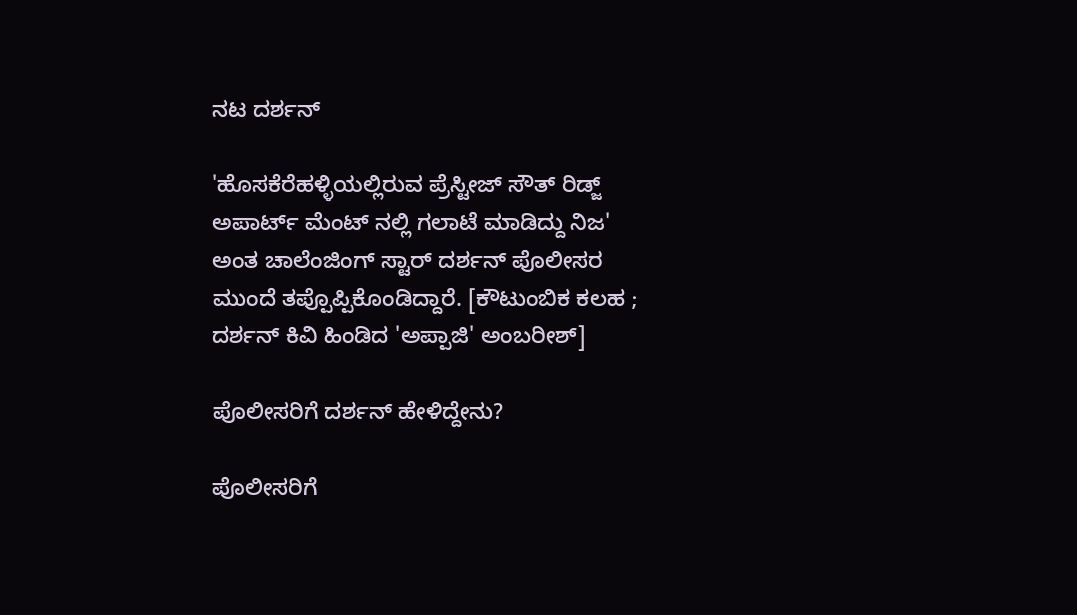ನಟ ದರ್ಶನ್

'ಹೊಸಕೆರೆಹಳ್ಳಿಯಲ್ಲಿರುವ ಪ್ರೆಸ್ಟೀಜ್ ಸೌತ್ ರಿಡ್ಜ್ ಅಪಾರ್ಟ್ ಮೆಂಟ್ ನಲ್ಲಿ ಗಲಾಟೆ ಮಾಡಿದ್ದು ನಿಜ' ಅಂತ ಚಾಲೆಂಜಿಂಗ್ ಸ್ಟಾರ್ ದರ್ಶನ್ ಪೊಲೀಸರ ಮುಂದೆ ತಪ್ಪೊಪ್ಪಿಕೊಂಡಿದ್ದಾರೆ. [ಕೌಟುಂಬಿಕ ಕಲಹ ; ದರ್ಶನ್ ಕಿವಿ ಹಿಂಡಿದ 'ಅಪ್ಪಾಜಿ' ಅಂಬರೀಶ್]

ಪೊಲೀಸರಿಗೆ ದರ್ಶನ್ ಹೇಳಿದ್ದೇನು?

ಪೊಲೀಸರಿಗೆ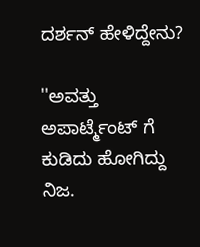ದರ್ಶನ್ ಹೇಳಿದ್ದೇನು?

''ಅವತ್ತು ಅಪಾರ್ಟ್ಮೆಂಟ್ ಗೆ ಕುಡಿದು ಹೋಗಿದ್ದು ನಿಜ.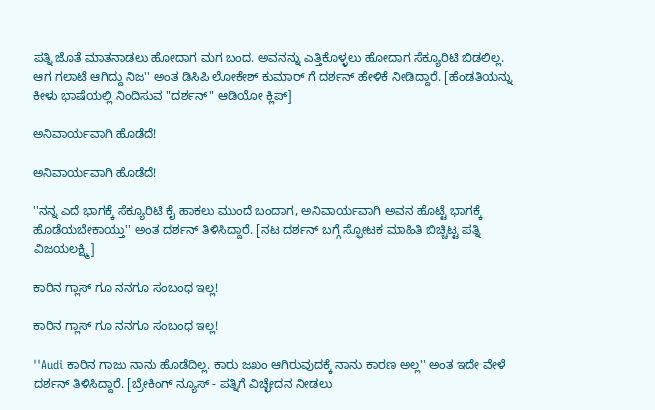ಪತ್ನಿ ಜೊತೆ ಮಾತನಾಡಲು ಹೋದಾಗ ಮಗ ಬಂದ. ಅವನನ್ನು ಎತ್ತಿಕೊಳ್ಳಲು ಹೋದಾಗ ಸೆಕ್ಯೂರಿಟಿ ಬಿಡಲಿಲ್ಲ. ಆಗ ಗಲಾಟೆ ಆಗಿದ್ದು ನಿಜ'' ಅಂತ ಡಿಸಿಪಿ ಲೋಕೇಶ್ ಕುಮಾರ್ ಗೆ ದರ್ಶನ್ ಹೇಳಿಕೆ ನೀಡಿದ್ದಾರೆ. [ಹೆಂಡತಿಯನ್ನು ಕೀಳು ಭಾಷೆಯಲ್ಲಿ ನಿಂದಿಸುವ "ದರ್ಶನ್" ಆಡಿಯೋ ಕ್ಲಿಪ್]

ಅನಿವಾರ್ಯವಾಗಿ ಹೊಡೆದೆ!

ಅನಿವಾರ್ಯವಾಗಿ ಹೊಡೆದೆ!

''ನನ್ನ ಎದೆ ಭಾಗಕ್ಕೆ ಸೆಕ್ಯೂರಿಟಿ ಕೈ ಹಾಕಲು ಮುಂದೆ ಬಂದಾಗ, ಅನಿವಾರ್ಯವಾಗಿ ಅವನ ಹೊಟ್ಟೆ ಭಾಗಕ್ಕೆ ಹೊಡೆಯಬೇಕಾಯ್ತು'' ಅಂತ ದರ್ಶನ್ ತಿಳಿಸಿದ್ದಾರೆ. [ನಟ ದರ್ಶನ್ ಬಗ್ಗೆ ಸ್ಫೋಟಕ ಮಾಹಿತಿ ಬಿಚ್ಚಿಟ್ಟ ಪತ್ನಿ ವಿಜಯಲಕ್ಷ್ಮಿ]

ಕಾರಿನ ಗ್ಲಾಸ್ ಗೂ ನನಗೂ ಸಂಬಂಧ ಇಲ್ಲ!

ಕಾರಿನ ಗ್ಲಾಸ್ ಗೂ ನನಗೂ ಸಂಬಂಧ ಇಲ್ಲ!

''Audi ಕಾರಿನ ಗಾಜು ನಾನು ಹೊಡೆದಿಲ್ಲ. ಕಾರು ಜಖಂ ಆಗಿರುವುದಕ್ಕೆ ನಾನು ಕಾರಣ ಅಲ್ಲ'' ಅಂತ ಇದೇ ವೇಳೆ ದರ್ಶನ್ ತಿಳಿಸಿದ್ದಾರೆ. [ಬ್ರೇಕಿಂಗ್ ನ್ಯೂಸ್ - ಪತ್ನಿಗೆ ವಿಚ್ಛೇದನ ನೀಡಲು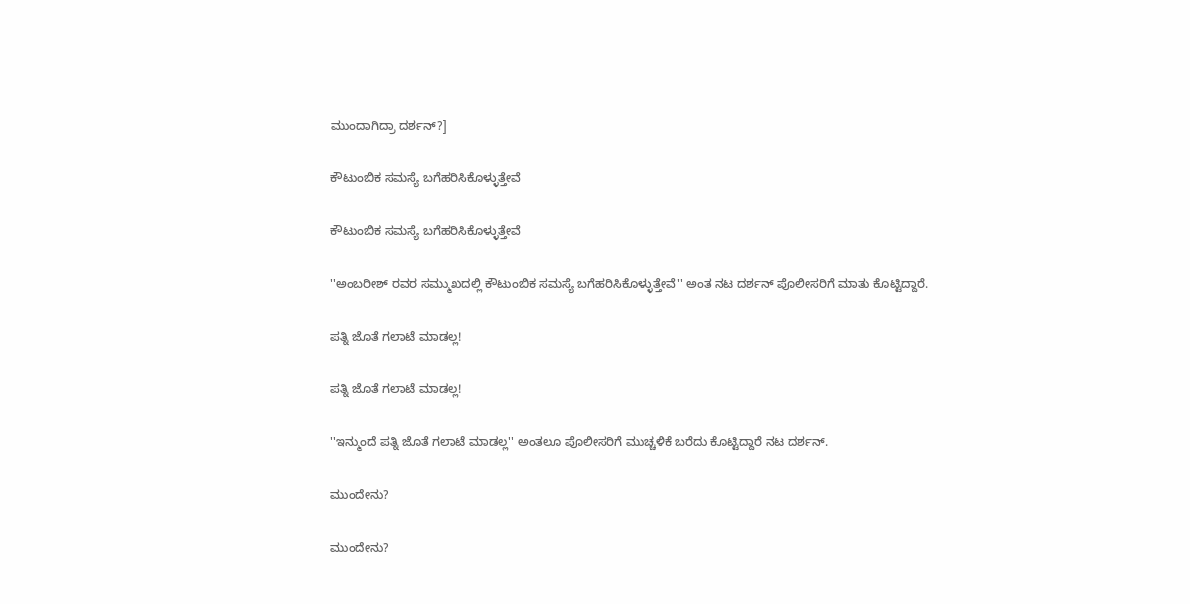ಮುಂದಾಗಿದ್ರಾ ದರ್ಶನ್?]

ಕೌಟುಂಬಿಕ ಸಮಸ್ಯೆ ಬಗೆಹರಿಸಿಕೊಳ್ಳುತ್ತೇವೆ

ಕೌಟುಂಬಿಕ ಸಮಸ್ಯೆ ಬಗೆಹರಿಸಿಕೊಳ್ಳುತ್ತೇವೆ

''ಅಂಬರೀಶ್ ರವರ ಸಮ್ಮುಖದಲ್ಲಿ ಕೌಟುಂಬಿಕ ಸಮಸ್ಯೆ ಬಗೆಹರಿಸಿಕೊಳ್ಳುತ್ತೇವೆ'' ಅಂತ ನಟ ದರ್ಶನ್ ಪೊಲೀಸರಿಗೆ ಮಾತು ಕೊಟ್ಟಿದ್ದಾರೆ.

ಪತ್ನಿ ಜೊತೆ ಗಲಾಟೆ ಮಾಡಲ್ಲ!

ಪತ್ನಿ ಜೊತೆ ಗಲಾಟೆ ಮಾಡಲ್ಲ!

''ಇನ್ಮುಂದೆ ಪತ್ನಿ ಜೊತೆ ಗಲಾಟೆ ಮಾಡಲ್ಲ'' ಅಂತಲೂ ಪೊಲೀಸರಿಗೆ ಮುಚ್ಚಳಿಕೆ ಬರೆದು ಕೊಟ್ಟಿದ್ದಾರೆ ನಟ ದರ್ಶನ್.

ಮುಂದೇನು?

ಮುಂದೇನು?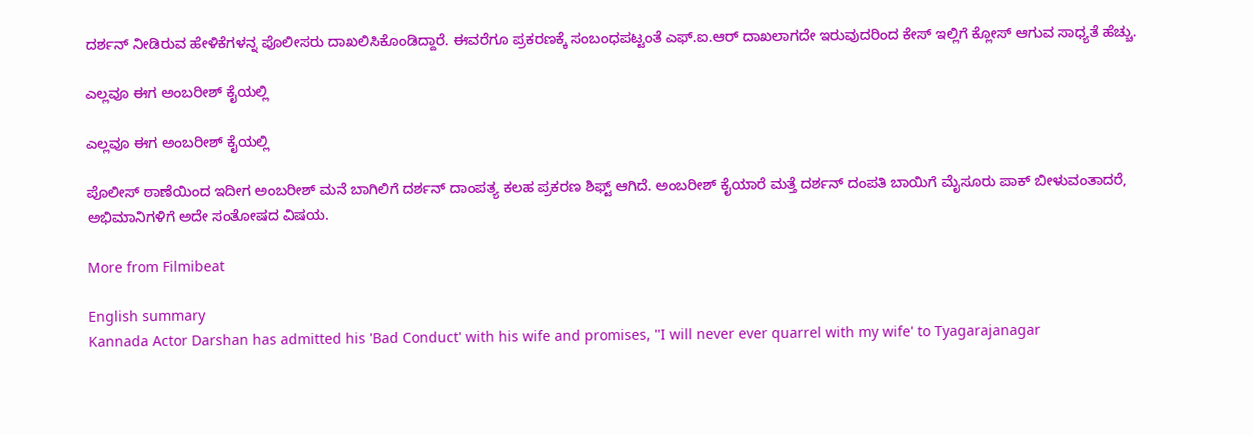ದರ್ಶನ್ ನೀಡಿರುವ ಹೇಳಿಕೆಗಳನ್ನ ಪೊಲೀಸರು ದಾಖಲಿಸಿಕೊಂಡಿದ್ದಾರೆ. ಈವರೆಗೂ ಪ್ರಕರಣಕ್ಕೆ ಸಂಬಂಧಪಟ್ಟಂತೆ ಎಫ್.ಐ.ಆರ್ ದಾಖಲಾಗದೇ ಇರುವುದರಿಂದ ಕೇಸ್ ಇಲ್ಲಿಗೆ ಕ್ಲೋಸ್ ಆಗುವ ಸಾಧ್ಯತೆ ಹೆಚ್ಚು.

ಎಲ್ಲವೂ ಈಗ ಅಂಬರೀಶ್ ಕೈಯಲ್ಲಿ

ಎಲ್ಲವೂ ಈಗ ಅಂಬರೀಶ್ ಕೈಯಲ್ಲಿ

ಪೊಲೀಸ್ ಠಾಣೆಯಿಂದ ಇದೀಗ ಅಂಬರೀಶ್ ಮನೆ ಬಾಗಿಲಿಗೆ ದರ್ಶನ್ ದಾಂಪತ್ಯ ಕಲಹ ಪ್ರಕರಣ ಶಿಫ್ಟ್ ಆಗಿದೆ. ಅಂಬರೀಶ್ ಕೈಯಾರೆ ಮತ್ತೆ ದರ್ಶನ್ ದಂಪತಿ ಬಾಯಿಗೆ ಮೈಸೂರು ಪಾಕ್ ಬೀಳುವಂತಾದರೆ, ಅಭಿಮಾನಿಗಳಿಗೆ ಅದೇ ಸಂತೋಷದ ವಿಷಯ.

More from Filmibeat

English summary
Kannada Actor Darshan has admitted his 'Bad Conduct' with his wife and promises, ''I will never ever quarrel with my wife' to Tyagarajanagar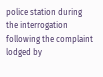police station during the interrogation following the complaint lodged by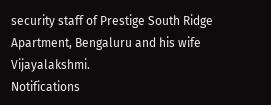security staff of Prestige South Ridge Apartment, Bengaluru and his wife Vijayalakshmi.
Notifications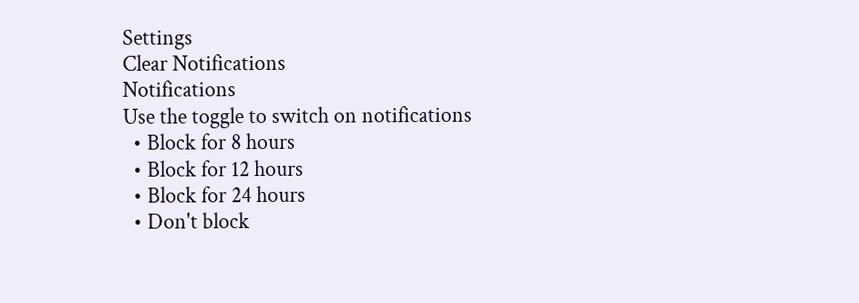Settings
Clear Notifications
Notifications
Use the toggle to switch on notifications
  • Block for 8 hours
  • Block for 12 hours
  • Block for 24 hours
  • Don't block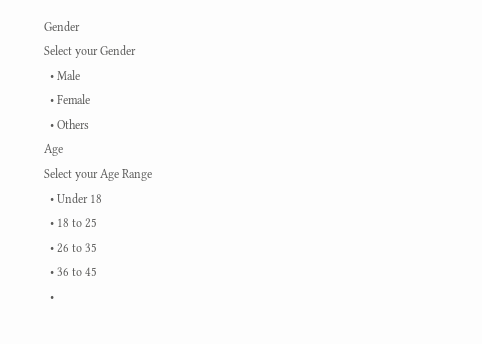Gender
Select your Gender
  • Male
  • Female
  • Others
Age
Select your Age Range
  • Under 18
  • 18 to 25
  • 26 to 35
  • 36 to 45
  •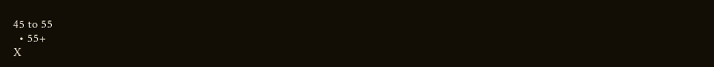45 to 55
  • 55+
X